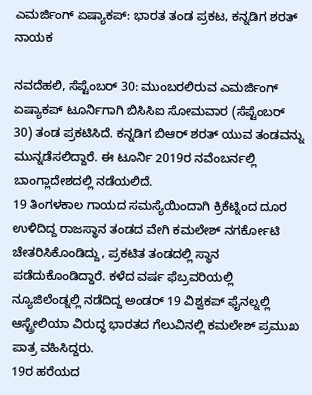ಎಮರ್ಜಿಂಗ್ ಏಷ್ಯಾಕಪ್: ಭಾರತ ತಂಡ ಪ್ರಕಟ, ಕನ್ನಡಿಗ ಶರತ್ ನಾಯಕ

ನವದೆಹಲಿ, ಸೆಪ್ಟೆಂಬರ್ 30: ಮುಂಬರಲಿರುವ ಎಮರ್ಜಿಂಗ್ ಏಷ್ಯಾಕಪ್ ಟೂರ್ನಿಗಾಗಿ ಬಿಸಿಸಿಐ ಸೋಮವಾರ (ಸೆಪ್ಟೆಂಬರ್ 30) ತಂಡ ಪ್ರಕಟಿಸಿದೆ. ಕನ್ನಡಿಗ ಬಿಆರ್ ಶರತ್ ಯುವ ತಂಡವನ್ನು ಮುನ್ನಡೆಸಲಿದ್ದಾರೆ. ಈ ಟೂರ್ನಿ 2019ರ ನವೆಂಬರ್ನಲ್ಲಿ ಬಾಂಗ್ಲಾದೇಶದಲ್ಲಿ ನಡೆಯಲಿದೆ.
19 ತಿಂಗಳಕಾಲ ಗಾಯದ ಸಮಸ್ಯೆಯಿಂದಾಗಿ ಕ್ರಿಕೆಟ್ನಿಂದ ದೂರ ಉಳಿದಿದ್ದ ರಾಜಸ್ಥಾನ ತಂಡದ ವೇಗಿ ಕಮಲೇಶ್ ನಗರ್ಕೋಟಿ ಚೇತರಿಸಿಕೊಂಡಿದ್ದು, ಪ್ರಕಟಿತ ತಂಡದಲ್ಲಿ ಸ್ಥಾನ ಪಡೆದುಕೊಂಡಿದ್ದಾರೆ. ಕಳೆದ ವರ್ಷ ಫೆಬ್ರವರಿಯಲ್ಲಿ ನ್ಯೂಜಿಲೆಂಡ್ನಲ್ಲಿ ನಡೆದಿದ್ದ ಅಂಡರ್ 19 ವಿಶ್ವಕಪ್ ಫೈನಲ್ನಲ್ಲಿ ಆಸ್ಟ್ರೇಲಿಯಾ ವಿರುದ್ಧ ಭಾರತದ ಗೆಲುವಿನಲ್ಲಿ ಕಮಲೇಶ್ ಪ್ರಮುಖ ಪಾತ್ರ ವಹಿಸಿದ್ದರು.
19ರ ಹರೆಯದ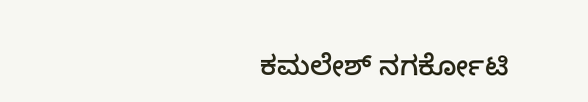ಕಮಲೇಶ್ ನಗರ್ಕೋಟಿ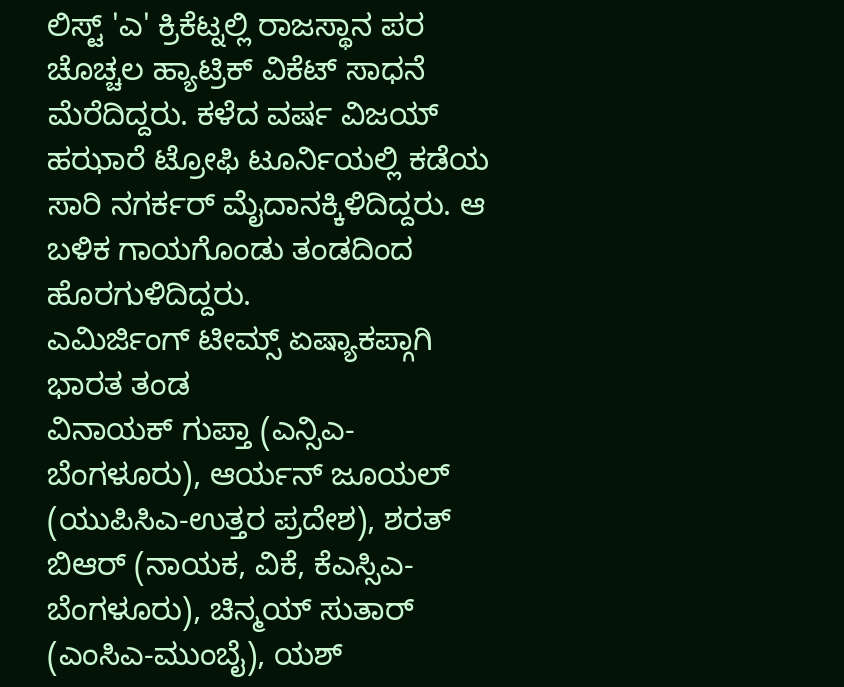ಲಿಸ್ಟ್ 'ಎ' ಕ್ರಿಕೆಟ್ನಲ್ಲಿ ರಾಜಸ್ಥಾನ ಪರ ಚೊಚ್ಚಲ ಹ್ಯಾಟ್ರಿಕ್ ವಿಕೆಟ್ ಸಾಧನೆ ಮೆರೆದಿದ್ದರು. ಕಳೆದ ವರ್ಷ ವಿಜಯ್ ಹಝಾರೆ ಟ್ರೋಫಿ ಟೂರ್ನಿಯಲ್ಲಿ ಕಡೆಯ ಸಾರಿ ನಗರ್ಕರ್ ಮೈದಾನಕ್ಕಿಳಿದಿದ್ದರು. ಆ ಬಳಿಕ ಗಾಯಗೊಂಡು ತಂಡದಿಂದ ಹೊರಗುಳಿದಿದ್ದರು.
ಎಮಿರ್ಜಿಂಗ್ ಟೀಮ್ಸ್ ಏಷ್ಯಾಕಪ್ಗಾಗಿ ಭಾರತ ತಂಡ
ವಿನಾಯಕ್ ಗುಪ್ತಾ (ಎನ್ಸಿಎ-ಬೆಂಗಳೂರು), ಆರ್ಯನ್ ಜೂಯಲ್ (ಯುಪಿಸಿಎ-ಉತ್ತರ ಪ್ರದೇಶ), ಶರತ್ ಬಿಆರ್ (ನಾಯಕ, ವಿಕೆ, ಕೆಎಸ್ಸಿಎ-ಬೆಂಗಳೂರು), ಚಿನ್ಮಯ್ ಸುತಾರ್ (ಎಂಸಿಎ-ಮುಂಬೈ), ಯಶ್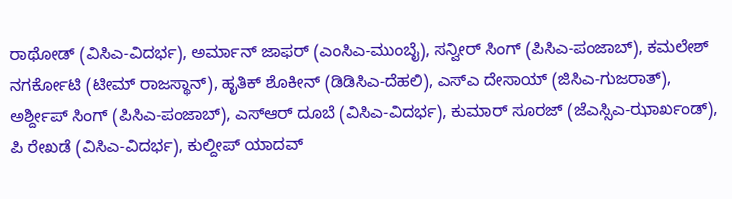ರಾಥೋಡ್ (ವಿಸಿಎ-ವಿದರ್ಭ), ಅರ್ಮಾನ್ ಜಾಫರ್ (ಎಂಸಿಎ-ಮುಂಬೈ), ಸನ್ವೀರ್ ಸಿಂಗ್ (ಪಿಸಿಎ-ಪಂಜಾಬ್), ಕಮಲೇಶ್ ನಗರ್ಕೋಟಿ (ಟೀಮ್ ರಾಜಸ್ಥಾನ್), ಹೃತಿಕ್ ಶೊಕೀನ್ (ಡಿಡಿಸಿಎ-ದೆಹಲಿ), ಎಸ್ಎ ದೇಸಾಯ್ (ಜಿಸಿಎ-ಗುಜರಾತ್), ಅರ್ಶ್ದೀಪ್ ಸಿಂಗ್ (ಪಿಸಿಎ-ಪಂಜಾಬ್), ಎಸ್ಆರ್ ದೂಬೆ (ವಿಸಿಎ-ವಿದರ್ಭ), ಕುಮಾರ್ ಸೂರಜ್ (ಜೆಎಸ್ಸಿಎ-ಝಾರ್ಖಂಡ್), ಪಿ ರೇಖಡೆ (ವಿಸಿಎ-ವಿದರ್ಭ), ಕುಲ್ದೀಪ್ ಯಾದವ್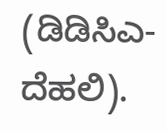(ಡಿಡಿಸಿಎ-ದೆಹಲಿ).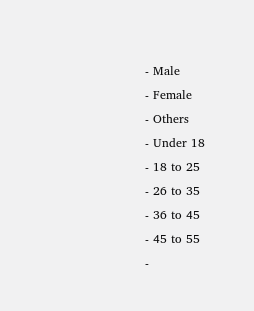- Male
- Female
- Others
- Under 18
- 18 to 25
- 26 to 35
- 36 to 45
- 45 to 55
-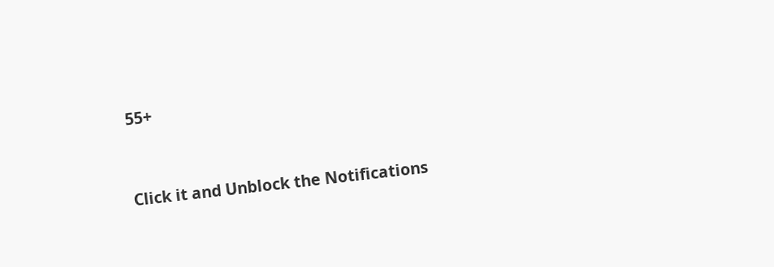55+


Click it and Unblock the Notifications